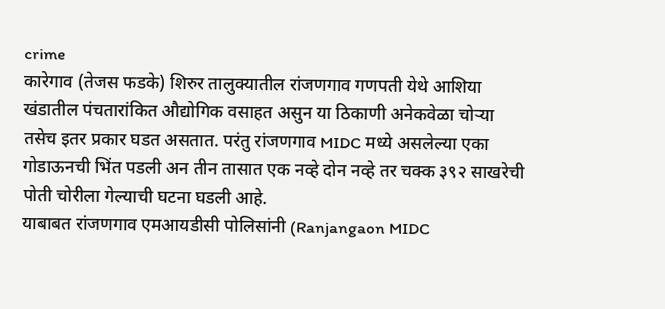crime
कारेगाव (तेजस फडके) शिरुर तालुक्यातील रांजणगाव गणपती येथे आशिया खंडातील पंचतारांकित औद्योगिक वसाहत असुन या ठिकाणी अनेकवेळा चोऱ्या तसेच इतर प्रकार घडत असतात. परंतु रांजणगाव MIDC मध्ये असलेल्या एका गोडाऊनची भिंत पडली अन तीन तासात एक नव्हे दोन नव्हे तर चक्क ३९२ साखरेची पोती चोरीला गेल्याची घटना घडली आहे.
याबाबत रांजणगाव एमआयडीसी पोलिसांनी (Ranjangaon MIDC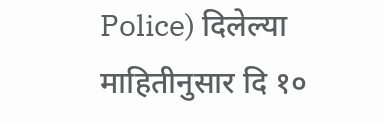Police) दिलेल्या माहितीनुसार दि १०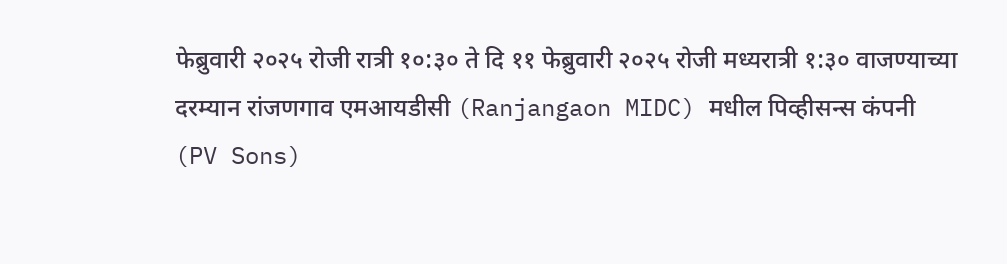फेब्रुवारी २०२५ रोजी रात्री १०:३० ते दि ११ फेब्रुवारी २०२५ रोजी मध्यरात्री १:३० वाजण्याच्या दरम्यान रांजणगाव एमआयडीसी (Ranjangaon MIDC) मधील पिव्हीसन्स कंपनी (PV Sons)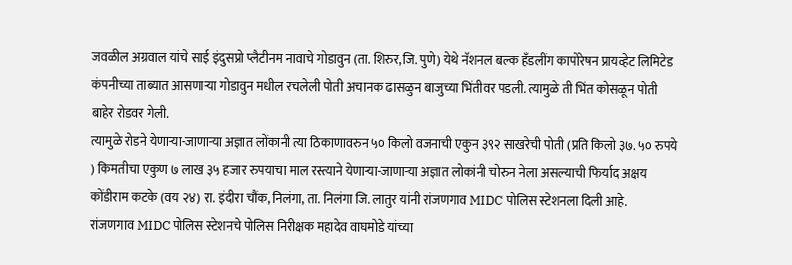जवळील अग्रवाल यांचे साई इंदुसप्रो प्लैटीनम नावाचे गोडावुन (ता. शिरुर,जि. पुणे) येथे नॅशनल बल्क हँडलींग कापोरेषन प्रायव्हेट लिमिटेड कंपनीच्या ताब्यात आसणाऱ्या गोडावुन मधील रचलेली पोती अचानक ढासळुन बाजुच्या भिंतीवर पडली. त्यामुळे ती भिंत कोसळून पोती बाहेर रोडवर गेली.
त्यामुळे रोडने येणाऱ्या-जाणाऱ्या अज्ञात लोंकानी त्या ठिकाणावरुन ५० किलो वजनाची एकुन ३९२ साखरेची पोती (प्रति किलो ३७. ५० रुपये ) किमतीचा एकुण ७ लाख ३५ हजार रुपयाचा माल रस्त्याने येणाऱ्या-जाणाऱ्या अज्ञात लोकांनी चोरुन नेला असल्याची फिर्याद अक्षय कोंडीराम कटके (वय २४) रा. इंदीरा चौंक, निलंगा, ता. निलंगा जि. लातुर यांनी रांजणगाव MIDC पोलिस स्टेशनला दिली आहे.
रांजणगाव MIDC पोलिस स्टेशनचे पोलिस निरीक्षक महादेव वाघमोडे यांच्या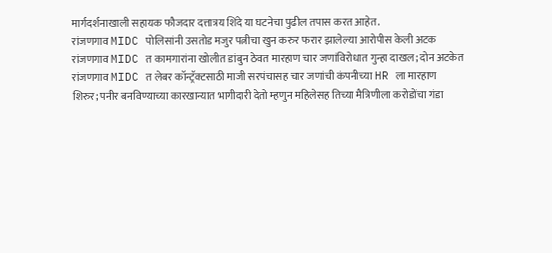मार्गदर्शनाखाली सहायक फौजदार दत्तात्रय शिंदे या घटनेचा पुढील तपास करत आहेत.
रांजणगाव MIDC पोलिसांनी उसतोड मजुर पत्नीचा खुन करुर फरार झालेल्या आरोपीस केली अटक
रांजणगाव MIDC त कामगारांना खोलीत डांबुन ठेवत मारहाण चार जणांविरोधात गुन्हा दाखल; दोन अटकेत
रांजणगाव MIDC त लेबर कॉन्ट्रॅक्टसाठी माजी सरपंचासह चार जणांची कंपनीच्या HR ला मारहाण
शिरुर; पनीर बनविण्याच्या कारखान्यात भागीदारी देतो म्हणुन महिलेसह तिच्या मैत्रिणीला करोडोंचा गंडा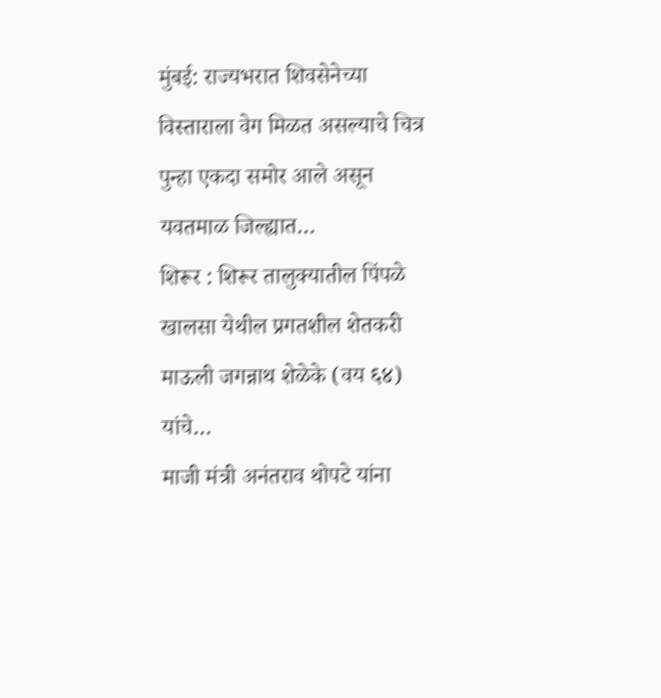मुंबई: राज्यभरात शिवसेनेच्या विस्ताराला वेग मिळत असल्याचे चित्र पुन्हा एकदा समोर आले असून यवतमाळ जिल्ह्यात…
शिरूर : शिरूर तालुक्यातील पिंपळे खालसा येथील प्रगतशील शेतकरी माऊली जगन्नाथ शेळेके (वय ६४) यांचे…
माजी मंत्री अनंतराव थोपटे यांना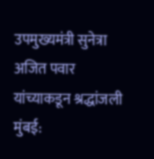उपमुख्यमंत्री सुनेत्रा अजित पवार यांच्याकडून श्रद्धांजली मुंबई: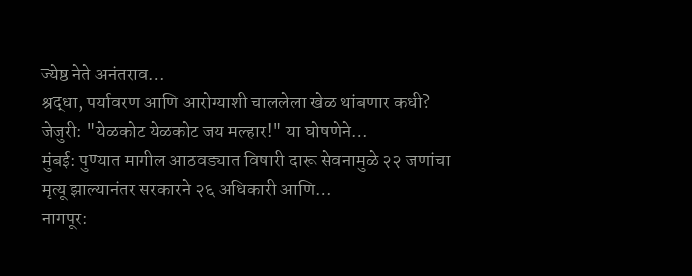ज्येष्ठ नेते अनंतराव…
श्रद्धा, पर्यावरण आणि आरोग्याशी चाललेला खेळ थांबणार कधी? जेजुरी: "येळकोट येळकोट जय मल्हार!" या घोषणेने…
मुंबई: पुण्यात मागील आठवड्यात विषारी दारू सेवनामुळे २२ जणांचा मृत्यू झाल्यानंतर सरकारने २६ अधिकारी आणि…
नागपूर: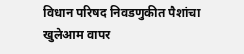विधान परिषद निवडणुकीत पैशांचा खुलेआम वापर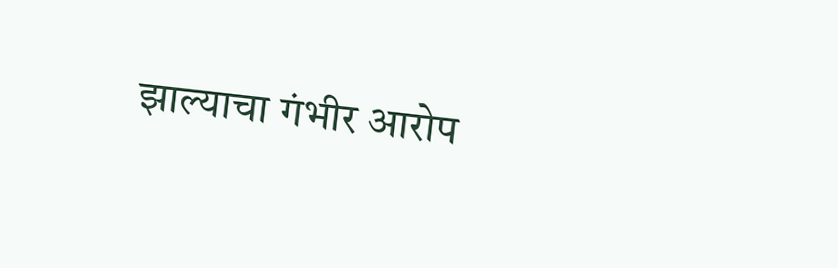झाल्याचा गंभीर आरोप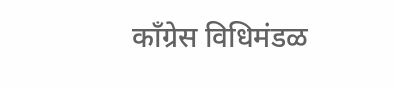काँग्रेस विधिमंडळ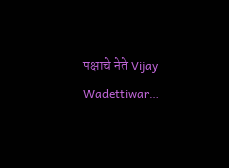पक्षाचे नेते Vijay Wadettiwar…